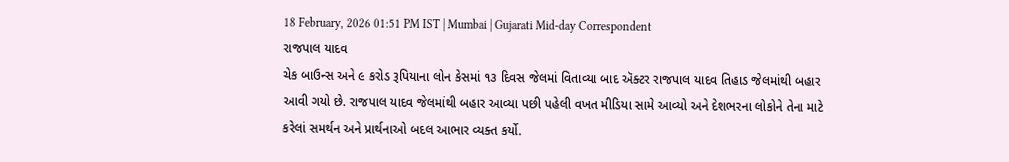18 February, 2026 01:51 PM IST | Mumbai | Gujarati Mid-day Correspondent
રાજપાલ યાદવ
ચેક બાઉન્સ અને ૯ કરોડ રૂપિયાના લોન કેસમાં ૧૩ દિવસ જેલમાં વિતાવ્યા બાદ ઍક્ટર રાજપાલ યાદવ તિહાડ જેલમાંથી બહાર આવી ગયો છે. રાજપાલ યાદવ જેલમાંથી બહાર આવ્યા પછી પહેલી વખત મીડિયા સામે આવ્યો અને દેશભરના લોકોને તેના માટે કરેલાં સમર્થન અને પ્રાર્થનાઓ બદલ આભાર વ્યક્ત કર્યો.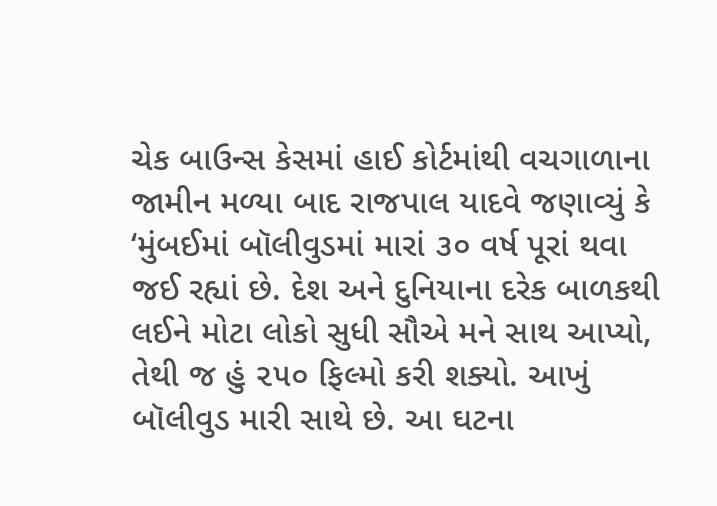ચેક બાઉન્સ કેસમાં હાઈ કોર્ટમાંથી વચગાળાના જામીન મળ્યા બાદ રાજપાલ યાદવે જણાવ્યું કે ‘મુંબઈમાં બૉલીવુડમાં મારાં ૩૦ વર્ષ પૂરાં થવા જઈ રહ્યાં છે. દેશ અને દુનિયાના દરેક બાળકથી લઈને મોટા લોકો સુધી સૌએ મને સાથ આપ્યો, તેથી જ હું ૨૫૦ ફિલ્મો કરી શક્યો. આખું બૉલીવુડ મારી સાથે છે. આ ઘટના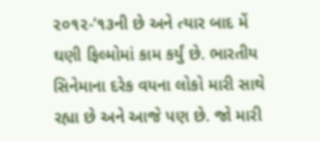૨૦૧૨-’૧૩ની છે અને ત્યાર બાદ મેં ઘણી ફિલ્મોમાં કામ કર્યું છે. ભારતીય સિનેમાના દરેક વયના લોકો મારી સાથે રહ્યા છે અને આજે પણ છે. જો મારી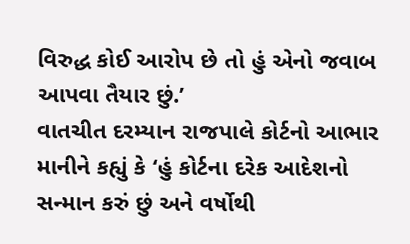વિરુદ્ધ કોઈ આરોપ છે તો હું એનો જવાબ આપવા તૈયાર છું.’
વાતચીત દરમ્યાન રાજપાલે કોર્ટનો આભાર માનીને કહ્યું કે ‘હું કોર્ટના દરેક આદેશનો સન્માન કરું છું અને વર્ષોથી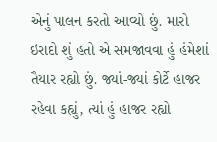એનું પાલન કરતો આવ્યો છું. મારો ઇરાદો શું હતો એ સમજાવવા હું હંમેશાં તૈયાર રહ્યો છું. જ્યાં-જ્યાં કોર્ટે હાજર રહેવા કહ્યું, ત્યાં હું હાજર રહ્યો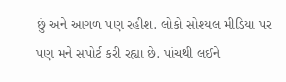છું અને આગળ પણ રહીશ. લોકો સોશ્યલ મીડિયા પર પણ મને સપોર્ટ કરી રહ્યા છે. પાંચથી લઈને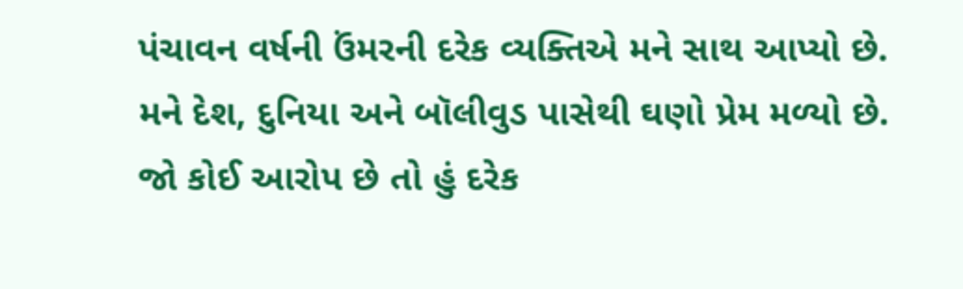પંચાવન વર્ષની ઉંમરની દરેક વ્યક્તિએ મને સાથ આપ્યો છે. મને દેશ, દુનિયા અને બૉલીવુડ પાસેથી ઘણો પ્રેમ મળ્યો છે. જો કોઈ આરોપ છે તો હું દરેક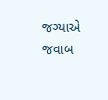જગ્યાએ જવાબ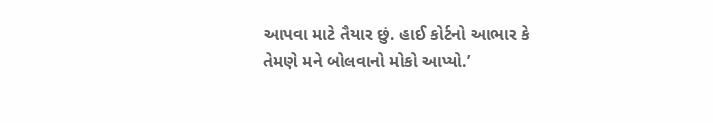આપવા માટે તૈયાર છું. હાઈ કોર્ટનો આભાર કે તેમણે મને બોલવાનો મોકો આપ્યો.’